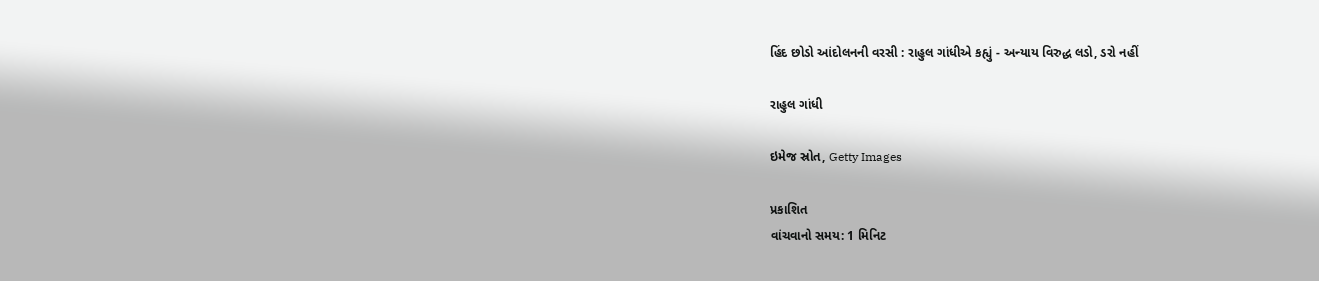હિંદ છોડો આંદોલનની વરસી : રાહુલ ગાંધીએ કહ્યું - અન્યાય વિરુદ્ધ લડો, ડરો નહીં

રાહુલ ગાંધી

ઇમેજ સ્રોત, Getty Images

પ્રકાશિત
વાંચવાનો સમય: 1 મિનિટ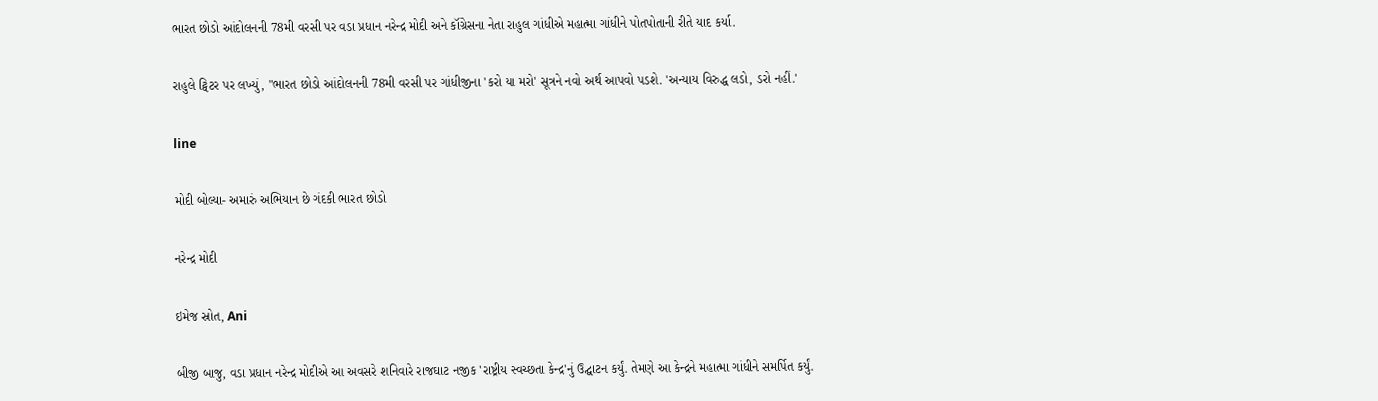ભારત છોડો આંદોલનની 78મી વરસી પર વડા પ્રધાન નરેન્દ્ર મોદી અને કૉંગ્રેસના નેતા રાહુલ ગાંધીએ મહાત્મા ગાંધીને પોતપોતાની રીતે યાદ કર્યા.

રાહુલે ટ્વિટર પર લખ્યું, "ભારત છોડો આંદોલનની 78મી વરસી પર ગાંધીજીના 'કરો યા મરો' સૂત્રને નવો અર્થ આપવો પડશે. 'અન્યાય વિરુદ્ધ લડો, ડરો નહીં.'

line

મોદી બોલ્યા- અમારું અભિયાન છે ગંદકી ભારત છોડો

નરેન્દ્ર મોદી

ઇમેજ સ્રોત, Ani

બીજી બાજુ, વડા પ્રધાન નરેન્દ્ર મોદીએ આ અવસરે શનિવારે રાજઘાટ નજીક 'રાષ્ટ્રીય સ્વચ્છતા કેન્દ્ર'નું ઉદ્ઘાટન કર્યું. તેમણે આ કેન્દ્રને મહાત્મા ગાંધીને સમર્પિત કર્યું.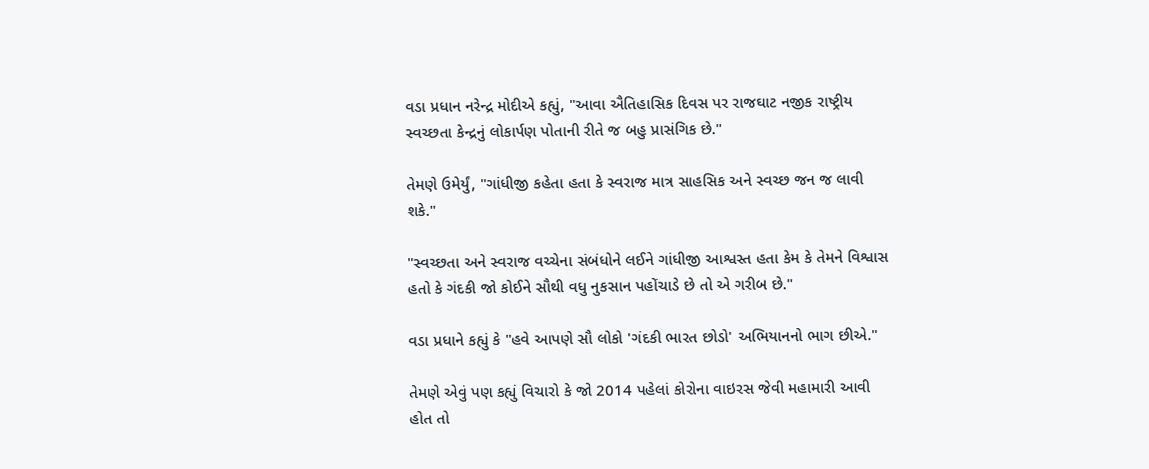વડા પ્રધાન નરેન્દ્ર મોદીએ કહ્યું, "આવા ઐતિહાસિક દિવસ પર રાજઘાટ નજીક રાષ્ટ્રીય સ્વચ્છતા કેન્દ્રનું લોકાર્પણ પોતાની રીતે જ બહુ પ્રાસંગિક છે."

તેમણે ઉમેર્યું, "ગાંધીજી કહેતા હતા કે સ્વરાજ માત્ર સાહસિક અને સ્વચ્છ જન જ લાવી શકે."

"સ્વચ્છતા અને સ્વરાજ વચ્ચેના સંબંધોને લઈને ગાંધીજી આશ્વસ્ત હતા કેમ કે તેમને વિશ્વાસ હતો કે ગંદકી જો કોઈને સૌથી વધુ નુકસાન પહોંચાડે છે તો એ ગરીબ છે."

વડા પ્રધાને કહ્યું કે "હવે આપણે સૌ લોકો 'ગંદકી ભારત છોડો' અભિયાનનો ભાગ છીએ."

તેમણે એવું પણ કહ્યું વિચારો કે જો 2014 પહેલાં કોરોના વાઇરસ જેવી મહામારી આવી હોત તો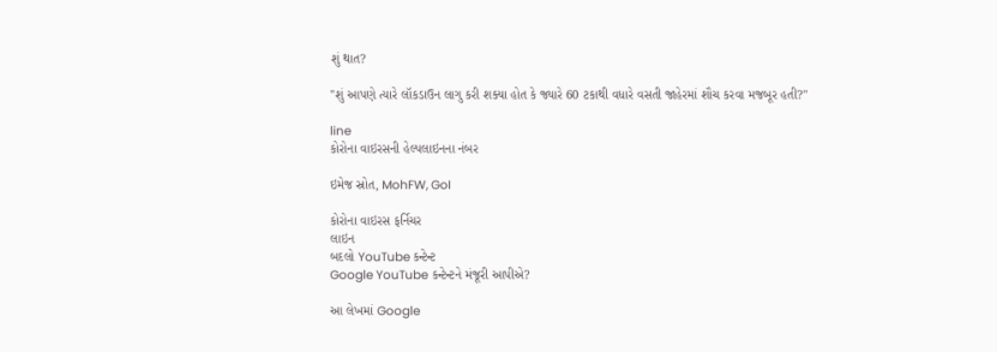શું થાત?

"શું આપણે ત્યારે લૉકડાઉન લાગુ કરી શક્યા હોત કે જ્યારે 60 ટકાથી વધારે વસતી જાહેરમાં શૌચ કરવા મજબૂર હતી?"

line
કોરોના વાઇરસની હેલ્પલાઇનના નંબર

ઇમેજ સ્રોત, MohFW, GoI

કોરોના વાઇરસ ફર્નિચર
લાઇન
બદલો YouTube કન્ટેન્ટ
Google YouTube કન્ટેન્ટને મંજૂરી આપીએ?

આ લેખમાં Google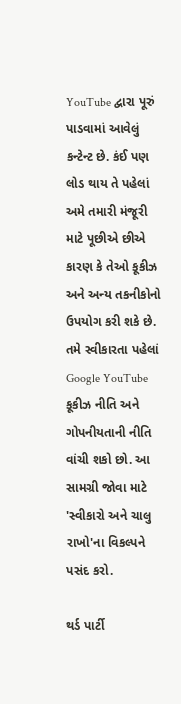YouTube દ્વારા પૂરું પાડવામાં આવેલું કન્ટેન્ટ છે. કંઈ પણ લોડ થાય તે પહેલાં અમે તમારી મંજૂરી માટે પૂછીએ છીએ કારણ કે તેઓ કૂકીઝ અને અન્ય તકનીકોનો ઉપયોગ કરી શકે છે. તમે સ્વીકારતા પહેલાં Google YouTube કૂકીઝ નીતિ અને ગોપનીયતાની નીતિ વાંચી શકો છો. આ સામગ્રી જોવા માટે 'સ્વીકારો અને ચાલુ રાખો'ના વિકલ્પને પસંદ કરો.

થર્ડ પાર્ટી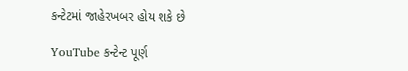કન્ટેટમાં જાહેરખબર હોય શકે છે

YouTube કન્ટેન્ટ પૂર્ણ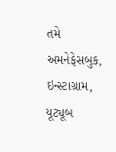તમે અમનેફેસબુક, ઇન્સ્ટાગ્રામ, યૂટ્યૂબ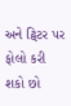અને ટ્વિટર પર ફોલો કરી શકો છો